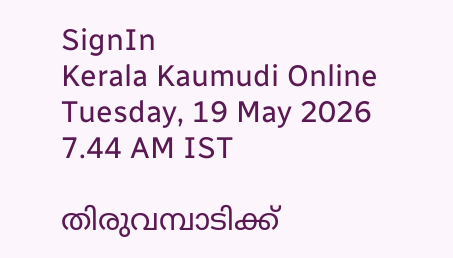SignIn
Kerala Kaumudi Online
Tuesday, 19 May 2026 7.44 AM IST

തിരുവമ്പാടിക്ക്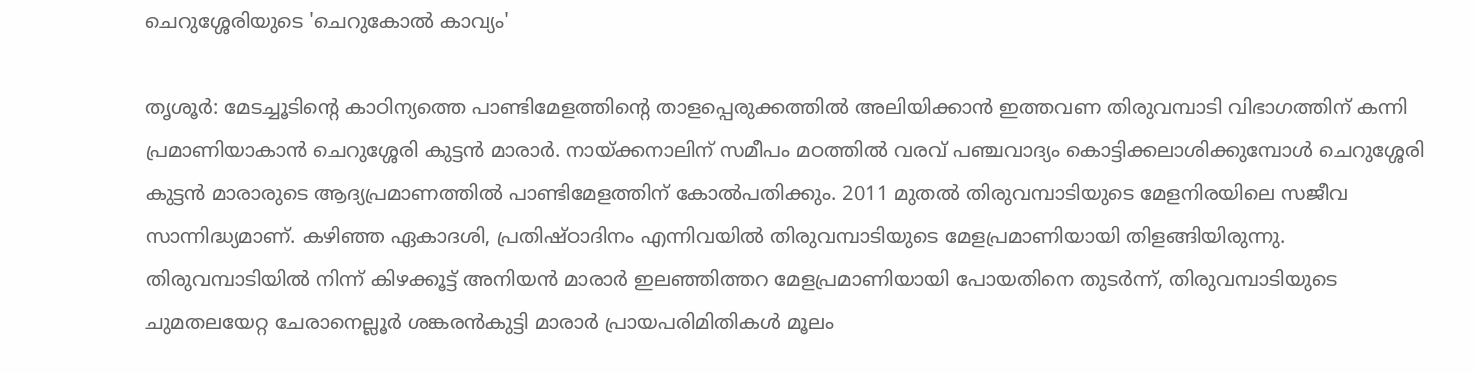ചെറുശ്ശേരിയുടെ 'ചെറുകോൽ കാവ്യം'

തൃശൂർ: മേടച്ചൂടിന്റെ കാഠിന്യത്തെ പാണ്ടിമേളത്തിന്റെ താളപ്പെരുക്കത്തിൽ അലിയിക്കാൻ ഇത്തവണ തിരുവമ്പാടി വിഭാഗത്തിന് കന്നി പ്രമാണിയാകാൻ ചെറുശ്ശേരി കുട്ടൻ മാരാർ. നായ്ക്കനാലിന് സമീപം മഠത്തിൽ വരവ് പഞ്ചവാദ്യം കൊട്ടിക്കലാശിക്കുമ്പോൾ ചെറുശ്ശേരി കുട്ടൻ മാരാരുടെ ആദ്യപ്രമാണത്തിൽ പാണ്ടിമേളത്തിന് കോൽപതിക്കും. 2011 മുതൽ തിരുവമ്പാടിയുടെ മേളനിരയിലെ സജീവ സാന്നിദ്ധ്യമാണ്. കഴിഞ്ഞ ഏകാദശി, പ്രതിഷ്ഠാദിനം എന്നിവയിൽ തിരുവമ്പാടിയുടെ മേളപ്രമാണിയായി തിളങ്ങിയിരുന്നു. തിരുവമ്പാടിയിൽ നിന്ന് കിഴക്കൂട്ട് അനിയൻ മാരാർ ഇലഞ്ഞിത്തറ മേളപ്രമാണിയായി പോയതിനെ തുടർന്ന്, തിരുവമ്പാടിയുടെ ചുമതലയേറ്റ ചേരാനെല്ലൂർ ശങ്കരൻകുട്ടി മാരാർ പ്രായപരിമിതികൾ മൂലം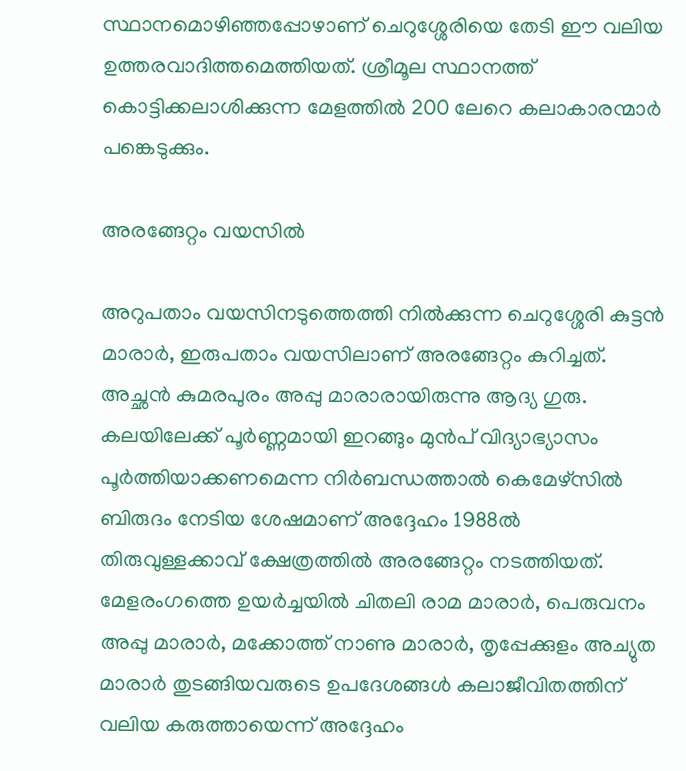സ്ഥാനമൊഴിഞ്ഞപ്പോഴാണ് ചെറുശ്ശേരിയെ തേടി ഈ വലിയ ഉത്തരവാദിത്തമെത്തിയത്. ശ്രീമൂല സ്ഥാനത്ത് കൊട്ടിക്കലാശിക്കുന്ന മേളത്തിൽ 200 ലേറെ കലാകാരന്മാർ പങ്കെടുക്കും.

അരങ്ങേറ്റം വയസിൽ

അറുപതാം വയസിനടുത്തെത്തി നിൽക്കുന്ന ചെറുശ്ശേരി കുട്ടൻ മാരാർ, ഇരുപതാം വയസിലാണ് അരങ്ങേറ്റം കുറിച്ചത്. അച്ഛൻ കുമരപുരം അപ്പു മാരാരായിരുന്നു ആദ്യ ഗുരു. കലയിലേക്ക് പൂർണ്ണമായി ഇറങ്ങും മുൻപ് വിദ്യാഭ്യാസം പൂർത്തിയാക്കണമെന്ന നിർബന്ധത്താൽ കെമേഴ്‌സിൽ ബിരുദം നേടിയ ശേഷമാണ് അദ്ദേഹം 1988ൽ തിരുവുള്ളക്കാവ് ക്ഷേത്രത്തിൽ അരങ്ങേറ്റം നടത്തിയത്. മേളരംഗത്തെ ഉയർച്ചയിൽ ചിതലി രാമ മാരാർ, പെരുവനം അപ്പു മാരാർ, മക്കോത്ത് നാണു മാരാർ, തൃപ്പേക്കുളം അച്യുത മാരാർ തുടങ്ങിയവരുടെ ഉപദേശങ്ങൾ കലാജീവിതത്തിന് വലിയ കരുത്തായെന്ന് അദ്ദേഹം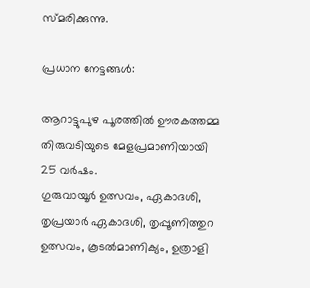സ്മരിക്കുന്നു.

പ്രധാന നേട്ടങ്ങൾ:

ആറാട്ടുപുഴ പൂരത്തിൽ ഊരകത്തമ്മ തിരുവടിയുടെ മേളപ്രമാണിയായി 25 വർഷം.
ഗുരുവായൂർ ഉത്സവം, ഏകാദശി, തൃപ്രയാർ ഏകാദശി, തൃപ്പൂണിത്തുറ ഉത്സവം, കൂടൽമാണിക്യം, ഉത്രാളി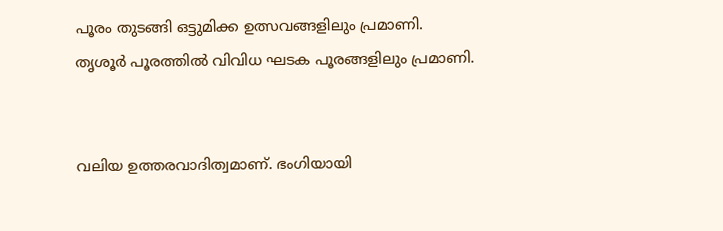പൂരം തുടങ്ങി ഒട്ടുമിക്ക ഉത്സവങ്ങളിലും പ്രമാണി.
തൃശൂർ പൂരത്തിൽ വിവിധ ഘടക പൂരങ്ങളിലും പ്രമാണി.


വലിയ ഉത്തരവാദിത്വമാണ്. ഭംഗിയായി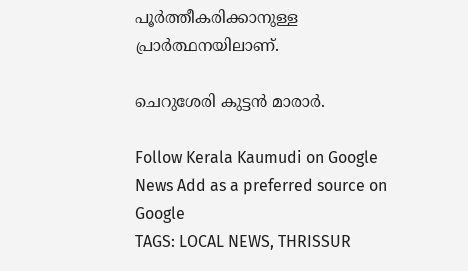പൂർത്തീകരിക്കാനുള്ള പ്രാർത്ഥനയിലാണ്.

ചെറുശേരി കുട്ടൻ മാരാർ.

Follow Kerala Kaumudi on Google News Add as a preferred source on Google
TAGS: LOCAL NEWS, THRISSUR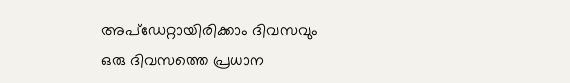അപ്ഡേറ്റായിരിക്കാം ദിവസവും
ഒരു ദിവസത്തെ പ്രധാന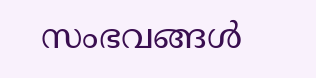സംഭവങ്ങൾ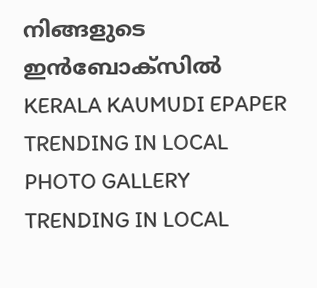നിങ്ങളുടെ ഇൻബോക്സിൽ
KERALA KAUMUDI EPAPER
TRENDING IN LOCAL
PHOTO GALLERY
TRENDING IN LOCAL